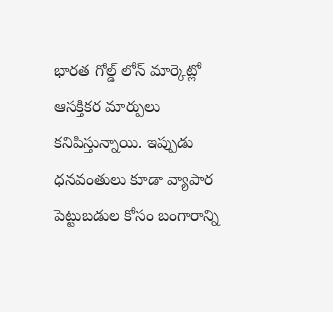భారత గోల్డ్ లోన్ మార్కెట్లో ఆసక్తికర మార్పులు కనిపిస్తున్నాయి. ఇప్పుడు ధనవంతులు కూడా వ్యాపార పెట్టుబడుల కోసం బంగారాన్ని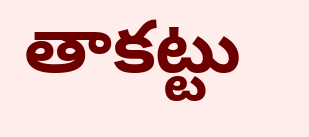తాకట్టు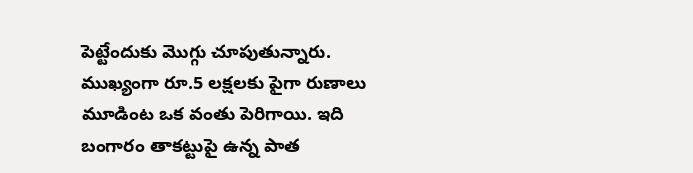పెట్టేందుకు మొగ్గు చూపుతున్నారు. ముఖ్యంగా రూ.5 లక్షలకు పైగా రుణాలు మూడింట ఒక వంతు పెరిగాయి. ఇది బంగారం తాకట్టుపై ఉన్న పాత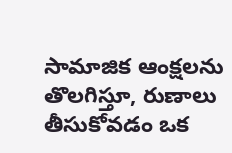సామాజిక ఆంక్షలను తొలగిస్తూ, రుణాలు తీసుకోవడం ఒక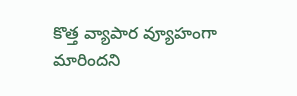కొత్త వ్యాపార వ్యూహంగా మారిందని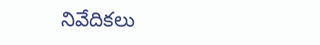నివేదికలు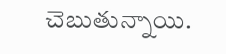చెబుతున్నాయి.